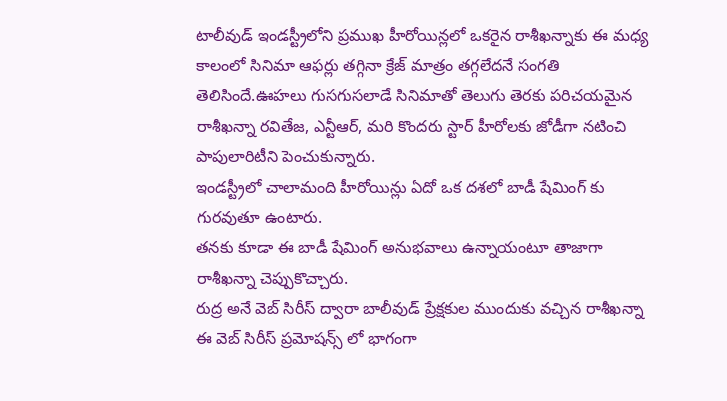టాలీవుడ్ ఇండస్ట్రీలోని ప్రముఖ హీరోయిన్లలో ఒకరైన రాశీఖన్నాకు ఈ మధ్య కాలంలో సినిమా ఆఫర్లు తగ్గినా క్రేజ్ మాత్రం తగ్గలేదనే సంగతి తెలిసిందే.ఊహలు గుసగుసలాడే సినిమాతో తెలుగు తెరకు పరిచయమైన రాశీఖన్నా రవితేజ, ఎన్టీఆర్, మరి కొందరు స్టార్ హీరోలకు జోడీగా నటించి పాపులారిటీని పెంచుకున్నారు.
ఇండస్ట్రీలో చాలామంది హీరోయిన్లు ఏదో ఒక దశలో బాడీ షేమింగ్ కు గురవుతూ ఉంటారు.
తనకు కూడా ఈ బాడీ షేమింగ్ అనుభవాలు ఉన్నాయంటూ తాజాగా రాశీఖన్నా చెప్పుకొచ్చారు.
రుద్ర అనే వెబ్ సిరీస్ ద్వారా బాలీవుడ్ ప్రేక్షకుల ముందుకు వచ్చిన రాశీఖన్నా ఈ వెబ్ సిరీస్ ప్రమోషన్స్ లో భాగంగా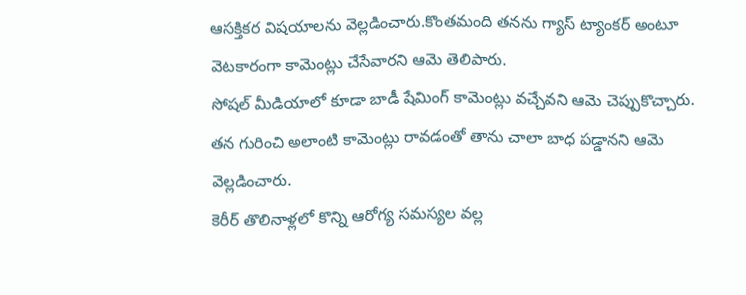ఆసక్తికర విషయాలను వెల్లడించారు.కొంతమంది తనను గ్యాస్ ట్యాంకర్ అంటూ వెటకారంగా కామెంట్లు చేసేవారని ఆమె తెలిపారు.
సోషల్ మీడియాలో కూడా బాడీ షేమింగ్ కామెంట్లు వచ్చేవని ఆమె చెప్పుకొచ్చారు.
తన గురించి అలాంటి కామెంట్లు రావడంతో తాను చాలా బాధ పడ్డానని ఆమె వెల్లడించారు.
కెరీర్ తొలినాళ్లలో కొన్ని ఆరోగ్య సమస్యల వల్ల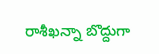రాశీఖన్నా బొద్దుగా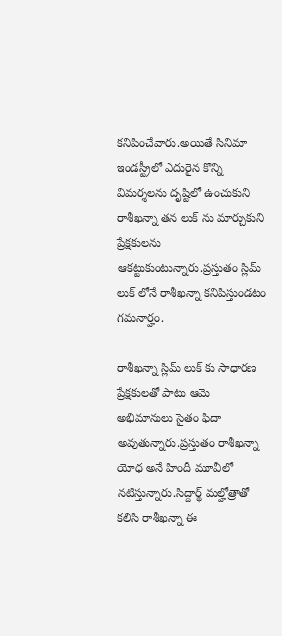కనిపించేవారు.అయితే సినిమా ఇండస్ట్రీలో ఎదురైన కొన్ని విమర్శలను దృష్టిలో ఉంచుకుని రాశీఖన్నా తన లుక్ ను మార్చుకుని ప్రేక్షకులను ఆకట్టుకుంటున్నారు.ప్రస్తుతం స్లిమ్ లుక్ లోనే రాశీఖన్నా కనిపిస్తుండటం గమనార్హం.

రాశీఖన్నా స్లిమ్ లుక్ కు సాధారణ ప్రేక్షకులతో పాటు ఆమె అభిమానులు సైతం ఫిదా అవుతున్నారు.ప్రస్తుతం రాశీఖన్నా యోధ అనే హిందీ మూవీలో నటిస్తున్నారు.సిద్దార్థ్ మల్హోత్రాతో కలిసి రాశీఖన్నా ఈ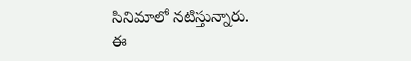సినిమాలో నటిస్తున్నారు.
ఈ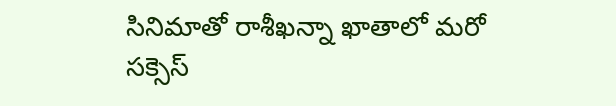సినిమాతో రాశీఖన్నా ఖాతాలో మరో సక్సెస్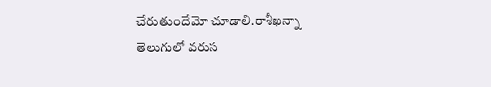చేరుతుందేమో చూడాలి.రాశీఖన్నా తెలుగులో వరుస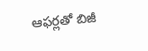ఆఫర్లతో బిజీ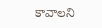కావాలని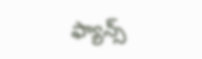ఫ్యాన్స్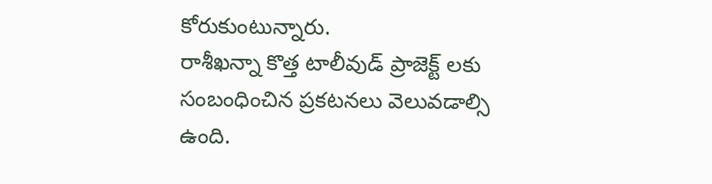కోరుకుంటున్నారు.
రాశీఖన్నా కొత్త టాలీవుడ్ ప్రాజెక్ట్ లకు సంబంధించిన ప్రకటనలు వెలువడాల్సి ఉంది.